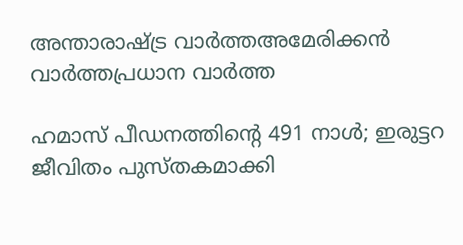അന്താരാഷ്ട്ര വാർത്തഅമേരിക്കൻ വാർത്തപ്രധാന വാർത്ത

ഹമാസ് പീഡനത്തിന്‍റെ 491 നാൾ; ഇരുട്ടറ ജീവിതം പുസ്തകമാക്കി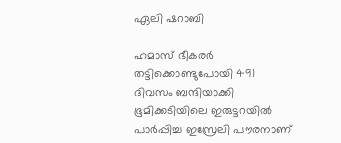ഏലി ഷറാബി

ഹമാസ് ഭീകരർ തട്ടിക്കൊണ്ടുപോയി 491 ദിവസം ബന്ദിയാക്കി ഭൂമിക്കടിയിലെ ഇരുട്ടറയിൽ പാർപ്പിച്ച ഇസ്രേലി പൗരനാണ്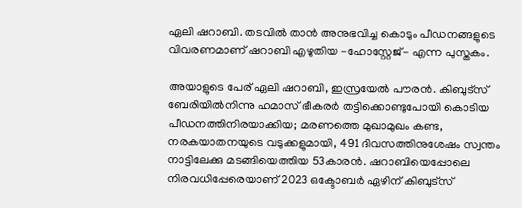ഏലി ഷറാബി. തടവിൽ താൻ അനുഭവിച്ച കൊടും പീഡനങ്ങളുടെ വിവരണമാണ് ഷറാബി എഴുതിയ -ഹോസ്റ്റേജ്- എന്ന പുസ്തകം.

അയാളുടെ പേര് ഏലി ഷറാബി, ഇസ്രയേൽ പൗരൻ. കിബുട്സ് ബേരിയിൽനിന്നു ഹമാസ് ഭീകരർ തട്ടിക്കൊണ്ടുപോയി കൊടിയ പീഡനത്തിനിരയാക്കിയ; മരണത്തെ മുഖാമുഖം കണ്ട, നരകയാതനയുടെ വടുക്കളുമായി, 491 ദിവസത്തിനുശേഷം സ്വന്തം നാട്ടിലേക്കു മടങ്ങിയെത്തിയ 53കാരൻ. ഷറാബിയെപ്പോലെ നിരവധിപ്പേരെയാണ് 2023 ഒക്ടോബർ ഏഴിന് കിബുട്സ്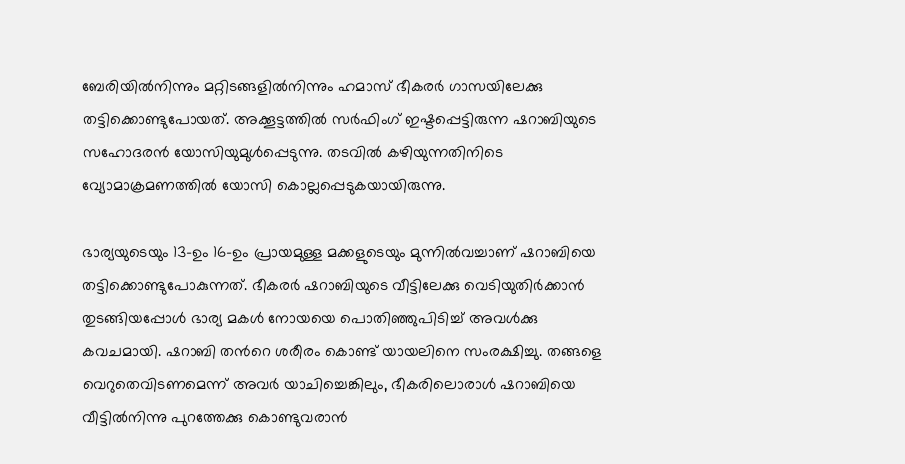ബേരിയിൽനിന്നും മറ്റിടങ്ങളിൽനിന്നും ഹമാസ് ഭീകരർ ഗാസയിലേക്കു തട്ടിക്കൊണ്ടുപോയത്. അക്കൂട്ടത്തിൽ സർഫിംഗ് ഇഷ്ടപ്പെട്ടിരുന്ന ഷറാബിയുടെ സഹോദരൻ യോസിയുമുൾപ്പെടുന്നു. തടവിൽ കഴിയുന്നതിനിടെ വ്യോമാക്രമണത്തിൽ യോസി കൊല്ലപ്പെടുകയായിരുന്നു.

ഭാര്യയുടെയും 13-ഉം 16-ഉം പ്രായമുള്ള മക്കളുടെയും മുന്നിൽവച്ചാണ് ഷറാബിയെ തട്ടിക്കൊണ്ടുപോകുന്നത്. ഭീകരർ ഷറാബിയുടെ വീട്ടിലേക്കു വെടിയുതിർക്കാൻ തുടങ്ങിയപ്പോൾ ഭാര്യ മകൾ നോയയെ പൊതിഞ്ഞുപിടിച്ച് അവൾക്കു കവചമായി. ഷറാബി തന്‍റെ ശരീരം കൊണ്ട് യായലിനെ സംരക്ഷിച്ചു. തങ്ങളെ വെറുതെവിടണമെന്ന് അവർ യാചിച്ചെങ്കിലും, ഭീകരിലൊരാൾ ഷറാബിയെ വീട്ടിൽനിന്നു പുറത്തേക്കു കൊണ്ടുവരാൻ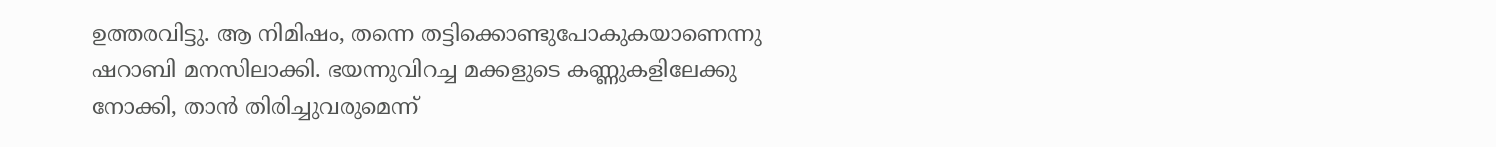ഉത്തരവിട്ടു. ആ നിമിഷം, തന്നെ തട്ടിക്കൊണ്ടുപോകുകയാണെന്നു ഷറാബി മനസിലാക്കി. ഭയന്നുവിറച്ച മക്കളുടെ കണ്ണുകളിലേക്കു നോക്കി, താൻ തിരിച്ചുവരുമെന്ന്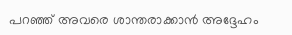പറഞ്ഞ് അവരെ ശാന്തരാക്കാൻ അദ്ദേഹം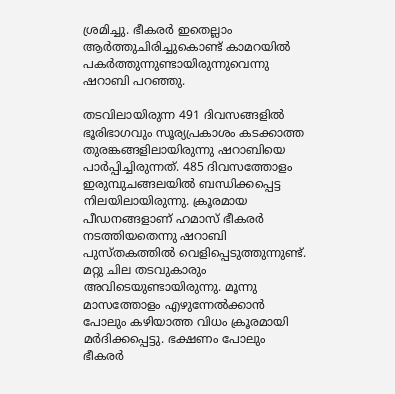ശ്രമിച്ചു. ഭീകരർ ഇതെല്ലാം ആർത്തുചിരിച്ചുകൊണ്ട് കാമറയിൽ പകർത്തുന്നുണ്ടായിരുന്നുവെന്നു ഷറാബി പറഞ്ഞു.

തടവിലായിരുന്ന 491 ദിവസങ്ങളിൽ ഭൂരിഭാഗവും സൂര്യപ്രകാശം കടക്കാത്ത തുരങ്കങ്ങളിലായിരുന്നു ഷറാബിയെ പാർപ്പിച്ചിരുന്നത്. 485 ദിവസത്തോളം ഇരുമ്പുചങ്ങലയിൽ ബന്ധിക്കപ്പെട്ട നിലയിലായിരുന്നു. ക്രൂരമായ പീഡനങ്ങളാണ് ഹമാസ് ഭീകരർ നടത്തിയതെന്നു ഷറാബി പുസ്തകത്തിൽ വെളിപ്പെടുത്തുന്നുണ്ട്. മറ്റു ചില തടവുകാരും അവിടെയുണ്ടായിരുന്നു. മൂന്നു മാസത്തോളം എഴുന്നേൽക്കാൻ പോലും കഴിയാത്ത വിധം ക്രൂരമായി മർദിക്കപ്പെട്ടു. ഭക്ഷണം പോലും ഭീകരർ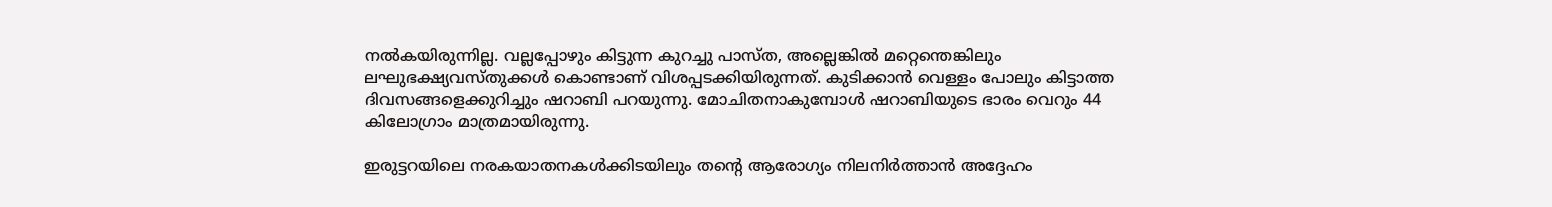നൽകയിരുന്നില്ല. വല്ലപ്പോഴും കിട്ടുന്ന കുറച്ചു പാസ്ത, അല്ലെങ്കിൽ മറ്റെന്തെങ്കിലും ലഘുഭക്ഷ്യവസ്തുക്കൾ കൊണ്ടാണ് വിശപ്പടക്കിയിരുന്നത്. കുടിക്കാൻ വെള്ളം പോലും കിട്ടാത്ത ദിവസങ്ങളെക്കുറിച്ചും ഷറാബി പറയുന്നു. മോചിതനാകുമ്പോൾ ഷറാബിയുടെ ഭാരം വെറും 44 കിലോഗ്രാം മാത്രമായിരുന്നു.

ഇരുട്ടറയിലെ നരകയാതനകൾക്കിടയിലും തന്‍റെ ആരോഗ്യം നിലനിർത്താൻ അദ്ദേഹം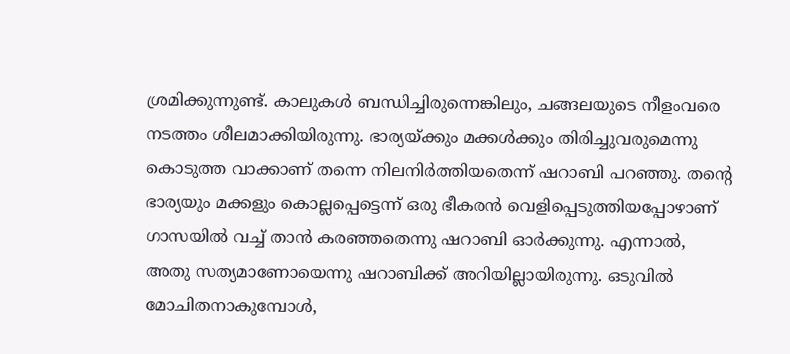ശ്രമിക്കുന്നുണ്ട്. കാലുകൾ ബന്ധിച്ചിരുന്നെങ്കിലും, ചങ്ങലയുടെ നീളംവരെ നടത്തം ശീലമാക്കിയിരുന്നു. ഭാര്യയ്ക്കും മക്കൾക്കും തിരിച്ചുവരുമെന്നു കൊടുത്ത വാക്കാണ് തന്നെ നിലനിർത്തിയതെന്ന് ഷറാബി പറഞ്ഞു. തന്‍റെ ഭാര്യയും മക്കളും കൊല്ലപ്പെട്ടെന്ന് ഒരു ഭീകരൻ വെളിപ്പെടുത്തിയപ്പോഴാണ് ഗാസയിൽ വച്ച് താൻ കരഞ്ഞതെന്നു ഷറാബി ഓർക്കുന്നു. എന്നാൽ, അതു സത്യമാണോയെന്നു ഷറാബിക്ക് അറിയില്ലായിരുന്നു. ഒടുവിൽ മോചിതനാകുമ്പോൾ,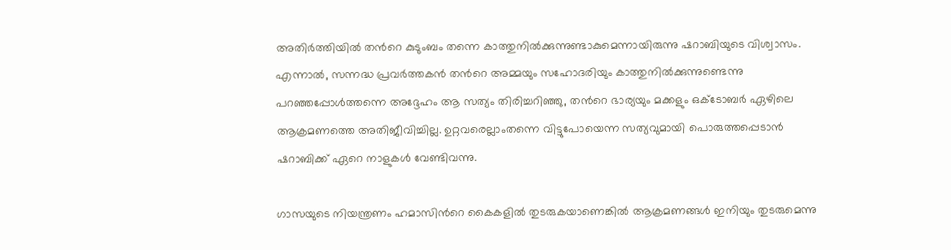അതിർത്തിയിൽ തന്‍റെ കുടുംബം തന്നെ കാത്തുനിൽക്കുന്നുണ്ടാകുമെന്നായിരുന്നു ഷറാബിയുടെ വിശ്വാസം. എന്നാൽ, സന്നദ്ധ പ്രവർത്തകൻ തന്‍റെ അമ്മയും സഹോദരിയും കാത്തുനിൽക്കുന്നുണ്ടെന്നു പറഞ്ഞപ്പോൾത്തന്നെ അദ്ദേഹം ആ സത്യം തിരിച്ചറിഞ്ഞു, തന്‍റെ ഭാര്യയും മക്കളും ഒക്ടോബർ ഏഴിലെ ആക്രമണത്തെ അതിജീവിച്ചില്ല. ഉറ്റവരെല്ലാംതന്നെ വിട്ടുപോയെന്ന സത്യവുമായി പൊരുത്തപ്പെടാൻ ഷറാബിക്ക് ഏറെ നാളുകൾ വേണ്ടിവന്നു.

ഗാസയുടെ നിയന്ത്രണം ഹമാസിന്‍റെ കൈകളിൽ തുടരുകയാണെങ്കിൽ ആക്രമണങ്ങൾ ഇനിയും തുടരുമെന്നു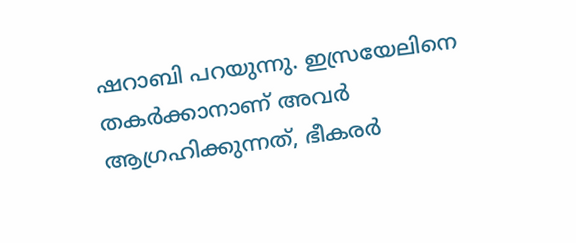ഷറാബി പറയുന്നു. ഇസ്രയേലിനെ തകർക്കാനാണ് അവർ ആഗ്രഹിക്കുന്നത്, ഭീകരർ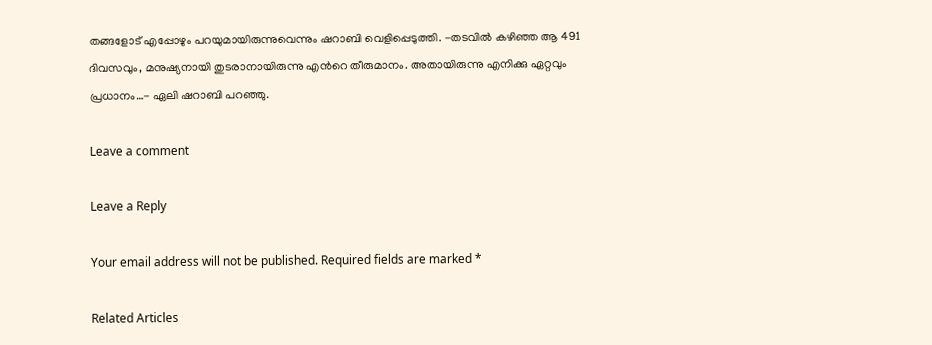തങ്ങളോട് എപ്പോഴും പറയുമായിരുന്നുവെന്നും ഷറാബി വെളിപ്പെടുത്തി. -തടവിൽ കഴിഞ്ഞ ആ 491 ദിവസവും, മനുഷ്യനായി തുടരാനായിരുന്നു എന്‍റെ തീരുമാനം. അതായിരുന്നു എനിക്കു ഏറ്റവും പ്രധാനം…- ഏലി ഷറാബി പറഞ്ഞു.

Leave a comment

Leave a Reply

Your email address will not be published. Required fields are marked *

Related Articles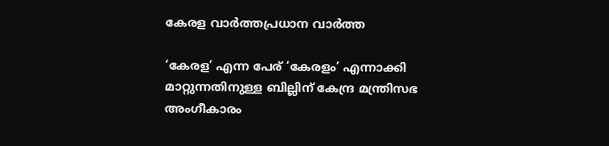കേരള വാർത്തപ്രധാന വാർത്ത

‘കേരള’ എന്ന പേര് ‘കേരളം’ എന്നാക്കി മാറ്റുന്നതിനുള്ള ബില്ലിന് കേന്ദ്ര മന്ത്രിസഭ അംഗീകാരം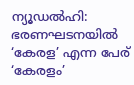ന്യൂഡല്‍ഹി: ഭരണഘടനയില്‍ ‘കേരള’ എന്ന പേര് ‘കേരളം’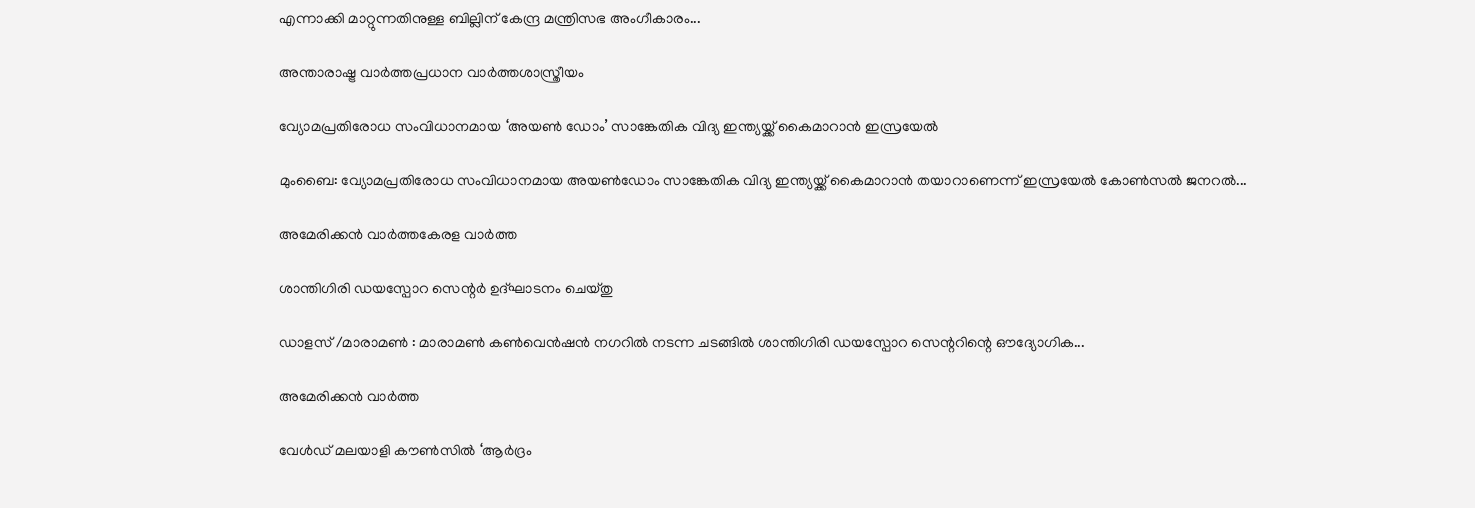എന്നാക്കി മാറ്റുന്നതിനുള്ള ബില്ലിന് കേന്ദ്ര മന്ത്രിസഭ അംഗീകാരം...

അന്താരാഷ്ട്ര വാർത്തപ്രധാന വാർത്തശാസ്ത്രീയം

വ്യോമപ്രതിരോധ സംവിധാനമായ ‘അയൺ ഡോം’ സാങ്കേതിക വിദ്യ ഇന്ത്യയ്ക്ക് കൈമാറാൻ ഇസ്രയേൽ

മുംബൈ: വ്യോമപ്രതിരോധ സംവിധാനമായ അയൺഡോം സാങ്കേതിക വിദ്യ ഇന്ത്യയ്ക്ക് കൈമാറാൻ തയാറാണെന്ന് ഇസ്രയേൽ കോൺസൽ ജനറൽ...

അമേരിക്കൻ വാർത്തകേരള വാർത്ത

ശാന്തിഗിരി ഡയസ്പോറ സെന്റര്‍ ഉദ്ഘാടനം ചെയ്തു

ഡാളസ് /മാരാമണ്‍ : മാരാമണ്‍ കണ്‍വെന്‍ഷന്‍ നഗറില്‍ നടന്ന ചടങ്ങില്‍ ശാന്തിഗിരി ഡയസ്പോറ സെന്ററിന്റെ ഔദ്യോഗിക...

അമേരിക്കൻ വാർത്ത

വേൾഡ് മലയാളി കൗൺസിൽ ‘ആർദ്രം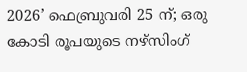2026’ ഫെബ്രുവരി 25 ന്; ഒരു കോടി രൂപയുടെ നഴ്സിംഗ്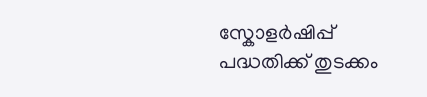സ്കോളർഷിപ്പ് പദ്ധതിക്ക് തുടക്കം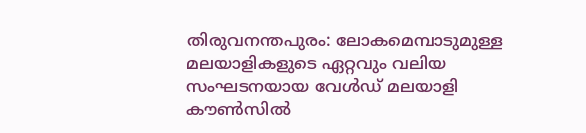തിരുവനന്തപുരം: ലോകമെമ്പാടുമുള്ള മലയാളികളുടെ ഏറ്റവും വലിയ സംഘടനയായ വേൾഡ് മലയാളി കൗൺസിൽ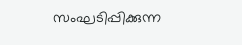സംഘടിപ്പിക്കുന്ന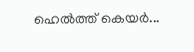ഹെൽത്ത് കെയർ...